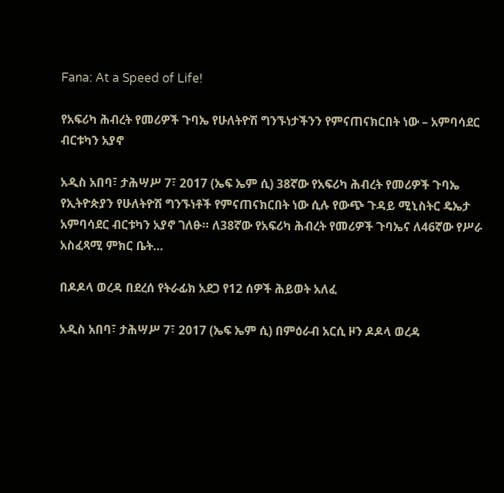Fana: At a Speed of Life!

የአፍሪካ ሕብረት የመሪዎች ጉባኤ የሁለትዮሽ ግንኙነታችንን የምናጠናክርበት ነው – አምባሳደር ብርቱካን አያኖ

አዲስ አበባ፣ ታሕሣሥ 7፣ 2017 (ኤፍ ኤም ሲ) 38ኛው የአፍሪካ ሕብረት የመሪዎች ጉባኤ የኢትዮጵያን የሁለትዮሽ ግንኙነቶች የምናጠናክርበት ነው ሲሉ የውጭ ጉዳይ ሚኒስትር ዴኤታ አምባሳደር ብርቱካን አያኖ ገለፁ። ለ38ኛው የአፍሪካ ሕብረት የመሪዎች ጉባኤና ለ46ኛው የሥራ አስፈጻሚ ምክር ቤት…

በዶዶላ ወረዳ በደረሰ የትራፊክ አደጋ የ12 ሰዎች ሕይወት አለፈ

አዲስ አበባ፣ ታሕሣሥ 7፣ 2017 (ኤፍ ኤም ሲ) በምዕራብ አርሲ ዞን ዶዶላ ወረዳ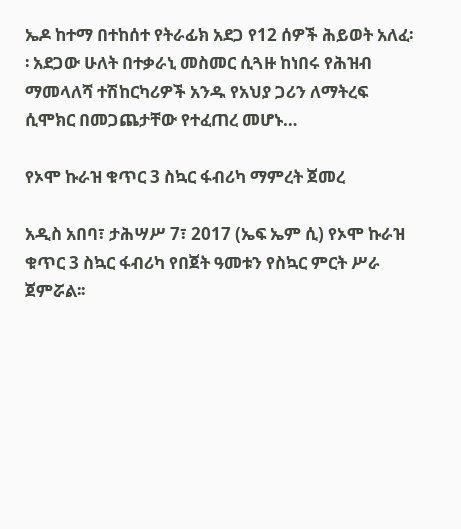ኤዶ ከተማ በተከሰተ የትራፊክ አደጋ የ12 ሰዎች ሕይወት አለፈ፡፡ አደጋው ሁለት በተቃራኒ መስመር ሲጓዙ ከነበሩ የሕዝብ ማመላለሻ ተሽከርካሪዎች አንዱ የአህያ ጋሪን ለማትረፍ ሲሞክር በመጋጨታቸው የተፈጠረ መሆኑ…

የኦሞ ኩራዝ ቁጥር 3 ስኳር ፋብሪካ ማምረት ጀመረ

አዲስ አበባ፣ ታሕሣሥ 7፣ 2017 (ኤፍ ኤም ሲ) የኦሞ ኩራዝ ቁጥር 3 ስኳር ፋብሪካ የበጀት ዓመቱን የስኳር ምርት ሥራ ጀምሯል፡፡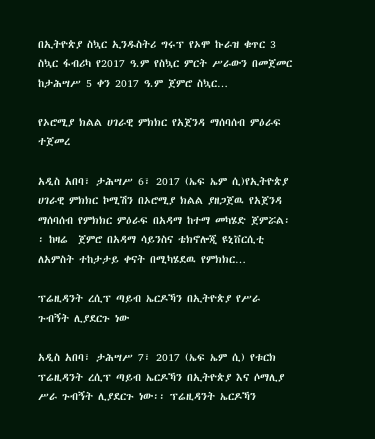በኢትዮጵያ ስኳር ኢንዱስትሪ ግሩፕ የኦሞ ኩራዝ ቁጥር 3 ስኳር ፋብሪካ የ2017 ዓ.ም የስኳር ምርት ሥራውን በመጀመር ከታሕሣሥ 5 ቀን 2017 ዓ.ም ጀምሮ ስኳር…

የኦሮሚያ ክልል ሀገራዊ ምክክር የአጀንዳ ማሰባሰብ ምዕራፍ ተጀመረ

አዲስ አበባ፣ ታሕሣሥ 6፣ 2017 (ኤፍ ኤም ሲ)የኢትዮጵያ ሀገራዊ ምክክር ኮሚሽን በኦሮሚያ ክልል ያዘጋጀዉ የአጀንዳ ማሰባሰብ የምክክር ምዕራፍ በአዳማ ከተማ መካሄድ ጀምሯል፡፡ ከዛሬ  ጀምሮ በአዳማ ሳይንስና ቴክኖሎጂ ዩኒቨርሲቲ ለአምስት ተከታታይ ቀናት በሚካሄደዉ የምክክር…

ፕሬዚዳንት ረሲፕ ጣይብ ኤርዶኻን በኢትዮጵያ የሥራ ጉብኝት ሊያደርጉ ነው

አዲስ አበባ፣ ታሕሣሥ 7፣ 2017 (ኤፍ ኤም ሲ) የቱርክ ፕሬዚዳንት ረሲፕ ጣይብ ኤርዶኻን በኢትዮጵያ እና ሶማሊያ ሥራ ጉብኝት ሊያደርጉ ነው፡፡ ፕሬዚዳንት ኤርዶኻን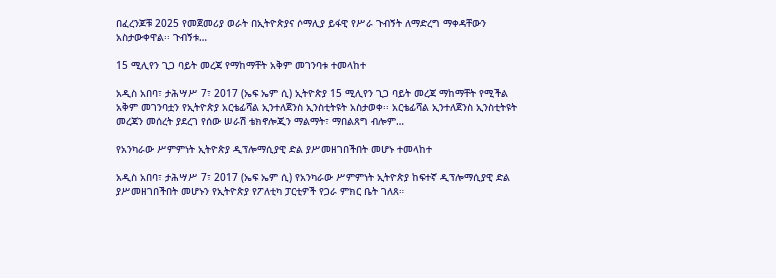በፈረንጆቹ 2025 የመጀመሪያ ወራት በኢትዮጵያና ሶማሊያ ይፋዊ የሥራ ጉብኝት ለማድረግ ማቀዳቸውን አስታውቀዋል፡፡ ጉብኝቱ…

15 ሚሊየን ጊጋ ባይት መረጃ የማከማቸት አቅም መገንባቱ ተመላከተ

አዲስ አበባ፣ ታሕሣሥ 7፣ 2017 (ኤፍ ኤም ሲ) ኢትዮጵያ 15 ሚሊየን ጊጋ ባይት መረጃ ማከማቸት የሚችል አቅም መገንባቷን የኢትዮጵያ አርቴፊሻል ኢንተለጀንስ ኢንስቲትዩት አስታወቀ፡፡ አርቴፊሻል ኢንተለጀንስ ኢንስቲትዩት መረጃን መሰረት ያደረገ የሰው ሠራሽ ቴክኖሎጂን ማልማት፣ ማበልጸግ ብሎም…

የአንካራው ሥምምነት ኢትዮጵያ ዲፕሎማሲያዊ ድል ያሥመዘገበችበት መሆኑ ተመላከተ

አዲስ አበባ፣ ታሕሣሥ 7፣ 2017 (ኤፍ ኤም ሲ) የአንካራው ሥምምነት ኢትዮጵያ ከፍተኛ ዲፕሎማሲያዊ ድል ያሥመዘገበችበት መሆኑን የኢትዮጵያ የፖለቲካ ፓርቲዎች የጋራ ምክር ቤት ገለጸ።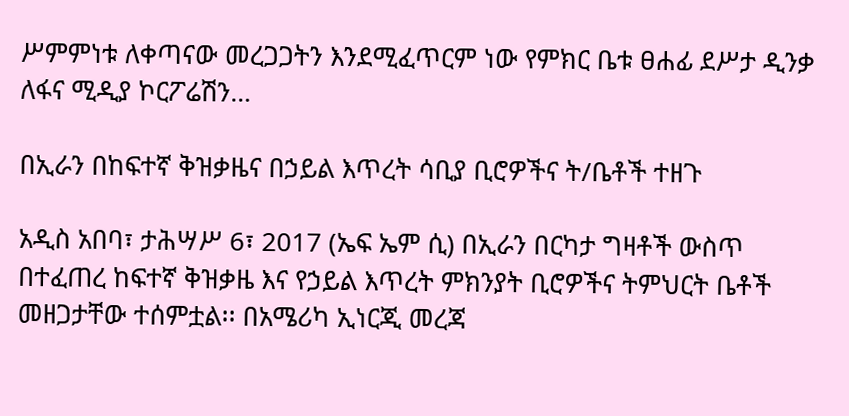ሥምምነቱ ለቀጣናው መረጋጋትን እንደሚፈጥርም ነው የምክር ቤቱ ፀሐፊ ደሥታ ዲንቃ ለፋና ሚዲያ ኮርፖሬሽን…

በኢራን በከፍተኛ ቅዝቃዜና በኃይል እጥረት ሳቢያ ቢሮዎችና ት/ቤቶች ተዘጉ

አዲስ አበባ፣ ታሕሣሥ 6፣ 2017 (ኤፍ ኤም ሲ) በኢራን በርካታ ግዛቶች ውስጥ በተፈጠረ ከፍተኛ ቅዝቃዜ እና የኃይል እጥረት ምክንያት ቢሮዎችና ትምህርት ቤቶች መዘጋታቸው ተሰምቷል፡፡ በአሜሪካ ኢነርጂ መረጃ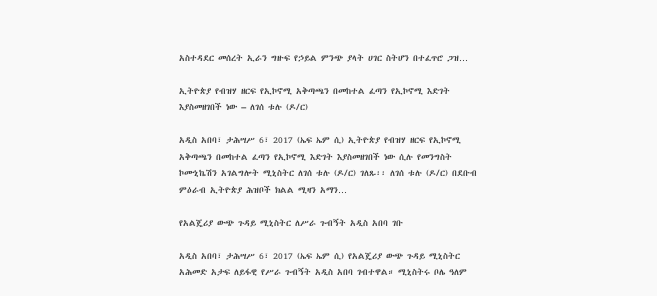አስተዳደር መሰረት ኢራን ግዙፍ የኃይል ምንጭ ያላት ሀገር ስትሆን በተፈጥሮ ጋዝ…

ኢትዮጵያ የብዝሃ ዘርፍ የኢኮኖሚ አቅጣጫን በመከተል ፈጣን የኢኮኖሚ እድገት እያስመዘገበች ነው – ለገሰ ቱሉ (ዶ/ር)

አዲስ አበባ፣ ታሕሣሥ 6፣ 2017 (ኤፍ ኤም ሲ) ኢትዮጵያ የብዝሃ ዘርፍ የኢኮኖሚ አቅጣጫን በመከተል ፈጣን የኢኮኖሚ እድገት እያስመዘገበች ነው ሲሉ የመንግስት ኮሙኒኬሽን አገልግሎት ሚኒስትር ለገሰ ቱሉ (ዶ/ር) ገለጹ፡፡ ለገሰ ቱሉ (ዶ/ር) በደቡብ ምዕራብ ኢትዮጵያ ሕዝቦች ክልል ሚዛን አማን…

የአልጄሪያ ውጭ ጉዳይ ሚኒስትር ለሥራ ጉብኝት አዲስ አበባ ገቡ

አዲስ አበባ፣ ታሕሣሥ 6፣ 2017 (ኤፍ ኤም ሲ) የአልጄሪያ ውጭ ጉዳይ ሚኒስትር አሕመድ አታፍ ለይፋዊ የሥራ ጉብኝት አዲስ አበባ ገብተዋል። ሚኒስትሩ ቦሌ ዓለም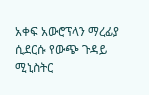አቀፍ አውሮፕላን ማረፊያ ሲደርሱ የውጭ ጉዳይ ሚኒስትር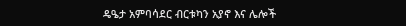ዴዔታ አምባሳደር ብርቱካን አያኖ እና ሌሎች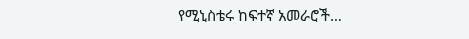የሚኒስቴሩ ከፍተኛ አመራሮች…